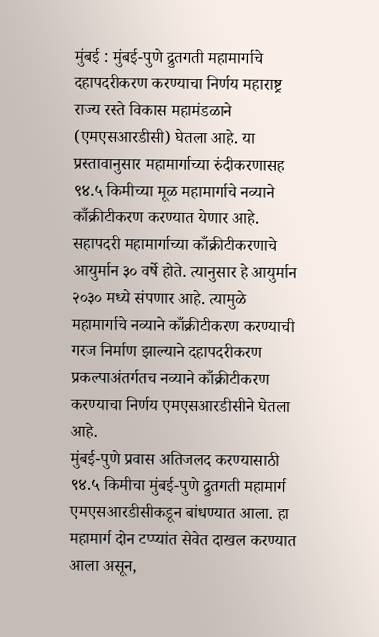मुंबई : मुंबई-पुणे द्रुतगती महामार्गाचे दहापदरीकरण करण्याचा निर्णय महाराष्ट्र राज्य रस्ते विकास महामंडळाने (एमएसआरडीसी) घेतला आहे. या प्रस्तावानुसार महामार्गाच्या रुंदीकरणासह ९४.५ किमीच्या मूळ महामार्गाचे नव्याने काँक्रीटीकरण करण्यात येणार आहे. सहापदरी महामार्गाच्या काँक्रीटीकरणाचे आयुर्मान ३० वर्षे होते. त्यानुसार हे आयुर्मान २०३० मध्ये संपणार आहे. त्यामुळे महामार्गाचे नव्याने काँक्रीटीकरण करण्याची गरज निर्माण झाल्याने दहापदरीकरण प्रकल्पाअंतर्गतच नव्याने काँक्रीटीकरण करण्याचा निर्णय एमएसआरडीसीने घेतला आहे.
मुंबई-पुणे प्रवास अतिजलद करण्यासाठी ९४.५ किमीचा मुंबई-पुणे द्रुतगती महामार्ग एमएसआरडीसीकडून बांधण्यात आला. हा महामार्ग दोन टप्प्यांत सेवेत दाखल करण्यात आला असून,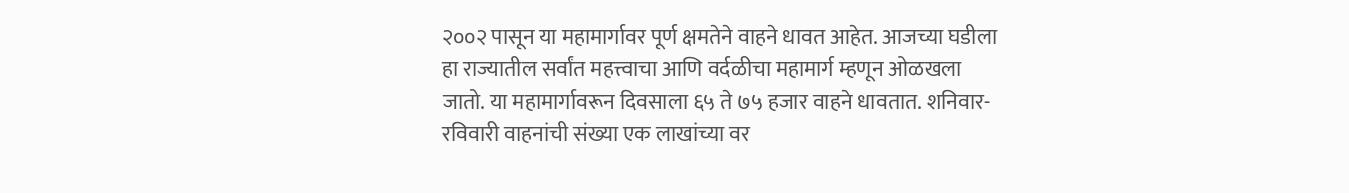२००२ पासून या महामार्गावर पूर्ण क्षमतेने वाहने धावत आहेत. आजच्या घडीला हा राज्यातील सर्वांत महत्त्वाचा आणि वर्दळीचा महामार्ग म्हणून ओळखला जातो. या महामार्गावरून दिवसाला ६५ ते ७५ हजार वाहने धावतात. शनिवार-रविवारी वाहनांची संख्या एक लाखांच्या वर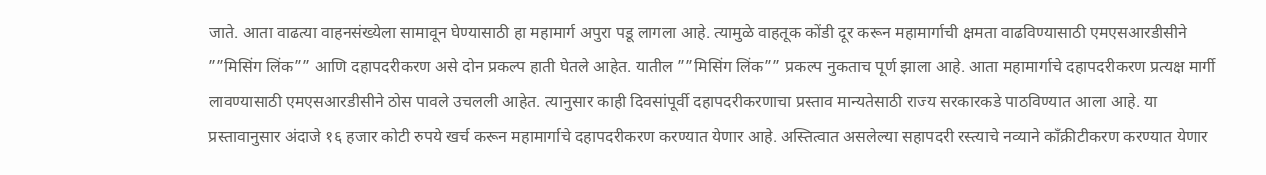जाते. आता वाढत्या वाहनसंख्येला सामावून घेण्यासाठी हा महामार्ग अपुरा पडू लागला आहे. त्यामुळे वाहतूक कोंडी दूर करून महामार्गाची क्षमता वाढविण्यासाठी एमएसआरडीसीने ””मिसिंग लिंक”” आणि दहापदरीकरण असे दोन प्रकल्प हाती घेतले आहेत. यातील ””मिसिंग लिंक”” प्रकल्प नुकताच पूर्ण झाला आहे. आता महामार्गाचे दहापदरीकरण प्रत्यक्ष मार्गी लावण्यासाठी एमएसआरडीसीने ठोस पावले उचलली आहेत. त्यानुसार काही दिवसांपूर्वी दहापदरीकरणाचा प्रस्ताव मान्यतेसाठी राज्य सरकारकडे पाठविण्यात आला आहे. या प्रस्तावानुसार अंदाजे १६ हजार कोटी रुपये खर्च करून महामार्गाचे दहापदरीकरण करण्यात येणार आहे. अस्तित्वात असलेल्या सहापदरी रस्त्याचे नव्याने काँक्रीटीकरण करण्यात येणार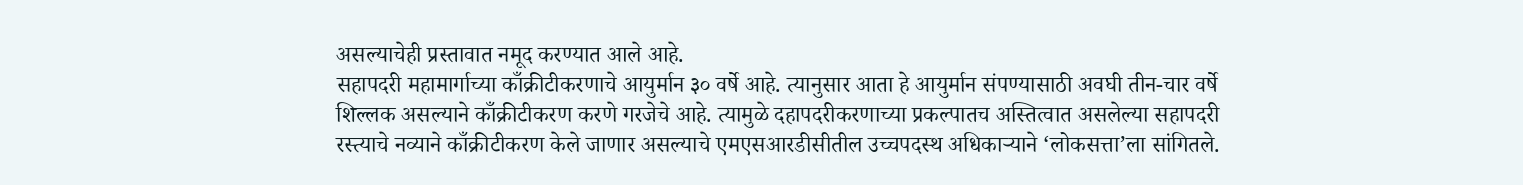असल्याचेही प्रस्तावात नमूद करण्यात आले आहे.
सहापदरी महामार्गाच्या काँक्रीटीकरणाचे आयुर्मान ३० वर्षे आहे. त्यानुसार आता हे आयुर्मान संपण्यासाठी अवघी तीन-चार वर्षे शिल्लक असल्याने काँक्रीटीकरण करणे गरजेचे आहे. त्यामुळे दहापदरीकरणाच्या प्रकल्पातच अस्तित्वात असलेल्या सहापदरी रस्त्याचे नव्याने काँक्रीटीकरण केले जाणार असल्याचे एमएसआरडीसीतील उच्चपदस्थ अधिकाऱ्याने ‘लोकसत्ता’ला सांगितले.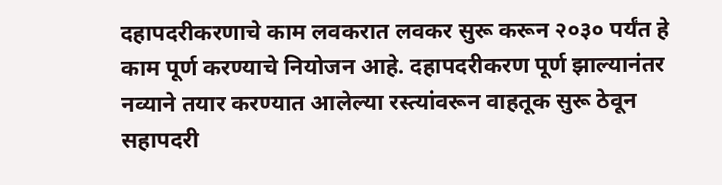दहापदरीकरणाचे काम लवकरात लवकर सुरू करून २०३० पर्यंत हे काम पूर्ण करण्याचे नियोजन आहे. दहापदरीकरण पूर्ण झाल्यानंतर नव्याने तयार करण्यात आलेल्या रस्त्यांवरून वाहतूक सुरू ठेवून सहापदरी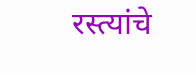रस्त्यांचे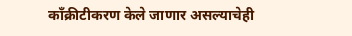काँक्रीटीकरण केले जाणार असल्याचेही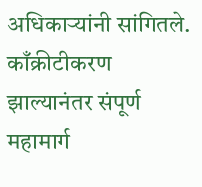अधिकाऱ्यांनी सांगितले. काँक्रीटीकरण झाल्यानंतर संपूर्ण महामार्ग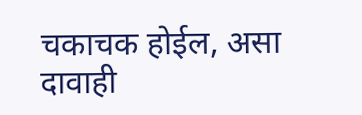चकाचक होईल, असा दावाही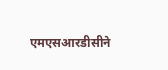एमएसआरडीसीने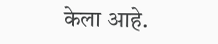केला आहे.